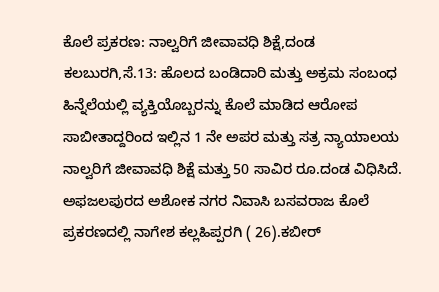ಕೊಲೆ ಪ್ರಕರಣ: ನಾಲ್ವರಿಗೆ ಜೀವಾವಧಿ ಶಿಕ್ಷೆ,ದಂಡ
ಕಲಬುರಗಿ,ಸೆ.13: ಹೊಲದ ಬಂಡಿದಾರಿ ಮತ್ತು ಅಕ್ರಮ ಸಂಬಂಧ ಹಿನ್ನೆಲೆಯಲ್ಲಿ ವ್ಯಕ್ತಿಯೊಬ್ಬರನ್ನು ಕೊಲೆ ಮಾಡಿದ ಆರೋಪ ಸಾಬೀತಾದ್ದರಿಂದ ಇಲ್ಲಿನ 1 ನೇ ಅಪರ ಮತ್ತು ಸತ್ರ ನ್ಯಾಯಾಲಯ ನಾಲ್ವರಿಗೆ ಜೀವಾವಧಿ ಶಿಕ್ಷೆ ಮತ್ತು 50 ಸಾವಿರ ರೂ.ದಂಡ ವಿಧಿಸಿದೆ.
ಅಫಜಲಪುರದ ಅಶೋಕ ನಗರ ನಿವಾಸಿ ಬಸವರಾಜ ಕೊಲೆ ಪ್ರಕರಣದಲ್ಲಿ ನಾಗೇಶ ಕಲ್ಲಹಿಪ್ಪರಗಿ ( 26).ಕಬೀರ್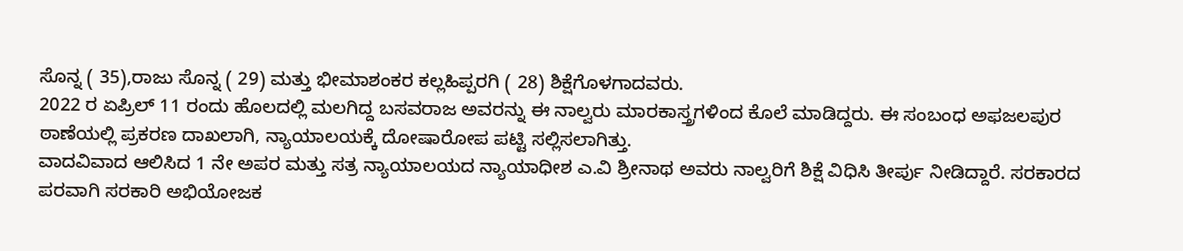ಸೊನ್ನ ( 35),ರಾಜು ಸೊನ್ನ ( 29) ಮತ್ತು ಭೀಮಾಶಂಕರ ಕಲ್ಲಹಿಪ್ಪರಗಿ ( 28) ಶಿಕ್ಷೆಗೊಳಗಾದವರು.
2022 ರ ಏಪ್ರಿಲ್ 11 ರಂದು ಹೊಲದಲ್ಲಿ ಮಲಗಿದ್ದ ಬಸವರಾಜ ಅವರನ್ನು ಈ ನಾಲ್ವರು ಮಾರಕಾಸ್ತ್ರಗಳಿಂದ ಕೊಲೆ ಮಾಡಿದ್ದರು. ಈ ಸಂಬಂಧ ಅಫಜಲಪುರ ಠಾಣೆಯಲ್ಲಿ ಪ್ರಕರಣ ದಾಖಲಾಗಿ, ನ್ಯಾಯಾಲಯಕ್ಕೆ ದೋಷಾರೋಪ ಪಟ್ಟಿ ಸಲ್ಲಿಸಲಾಗಿತ್ತು.
ವಾದವಿವಾದ ಆಲಿಸಿದ 1 ನೇ ಅಪರ ಮತ್ತು ಸತ್ರ ನ್ಯಾಯಾಲಯದ ನ್ಯಾಯಾಧೀಶ ಎ.ವಿ ಶ್ರೀನಾಥ ಅವರು ನಾಲ್ವರಿಗೆ ಶಿಕ್ಷೆ ವಿಧಿಸಿ ತೀರ್ಪು ನೀಡಿದ್ದಾರೆ. ಸರಕಾರದ ಪರವಾಗಿ ಸರಕಾರಿ ಅಭಿಯೋಜಕ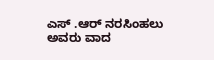ಎಸ್ .ಆರ್ ನರಸಿಂಹಲು ಅವರು ವಾದ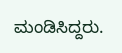ಮಂಡಿಸಿದ್ದರು.